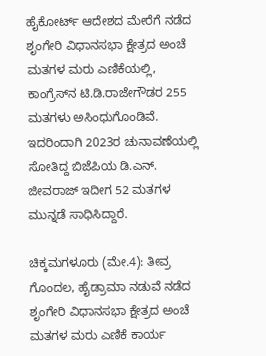ಹೈಕೋರ್ಟ್‌ ಆದೇಶದ ಮೇರೆಗೆ ನಡೆದ ಶೃಂಗೇರಿ ವಿಧಾನಸಭಾ ಕ್ಷೇತ್ರದ ಅಂಚೆ ಮತಗಳ ಮರು ಎಣಿಕೆಯಲ್ಲಿ, ಕಾಂಗ್ರೆಸ್‌ನ ಟಿ.ಡಿ.ರಾಜೇಗೌಡರ 255 ಮತಗಳು ಅಸಿಂಧುಗೊಂಡಿವೆ. ಇದರಿಂದಾಗಿ 2023ರ ಚುನಾವಣೆಯಲ್ಲಿ ಸೋತಿದ್ದ ಬಿಜೆಪಿಯ ಡಿ.ಎನ್. ಜೀವರಾಜ್ ಇದೀಗ 52 ಮತಗಳ ಮುನ್ನಡೆ ಸಾಧಿಸಿದ್ದಾರೆ.

ಚಿಕ್ಕಮಗಳೂರು (ಮೇ.4): ತೀವ್ರ ಗೊಂದಲ, ಹೈಡ್ರಾಮಾ ನಡುವೆ ನಡೆದ ಶೃಂಗೇರಿ ವಿಧಾನಸಭಾ ಕ್ಷೇತ್ರದ ಅಂಚೆ ಮತಗಳ ಮರು ಎಣಿಕೆ ಕಾರ್ಯ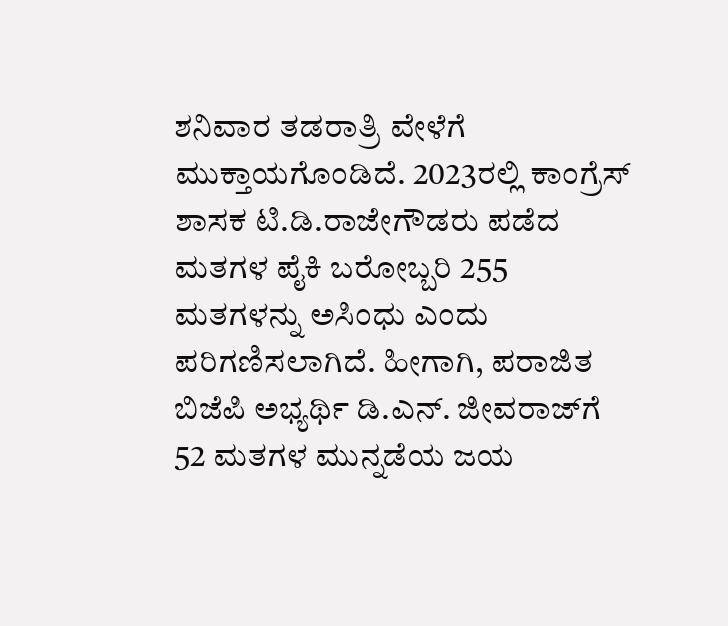ಶನಿವಾರ ತಡರಾತ್ರಿ ವೇಳೆಗೆ ಮುಕ್ತಾಯಗೊಂಡಿದೆ. 2023ರಲ್ಲಿ ಕಾಂಗ್ರೆಸ್‌ ಶಾಸಕ ಟಿ.ಡಿ.ರಾಜೇಗೌಡರು ಪಡೆದ ಮತಗಳ ಪೈಕಿ ಬರೋಬ್ಬರಿ 255 ಮತಗಳನ್ನು ಅಸಿಂಧು ಎಂದು ಪರಿಗಣಿಸಲಾಗಿದೆ. ಹೀಗಾಗಿ, ಪರಾಜಿತ ಬಿಜೆಪಿ ಅಭ್ಯರ್ಥಿ ಡಿ.ಎನ್‌. ಜೀವರಾಜ್‌ಗೆ 52 ಮತಗಳ ಮುನ್ನಡೆಯ ಜಯ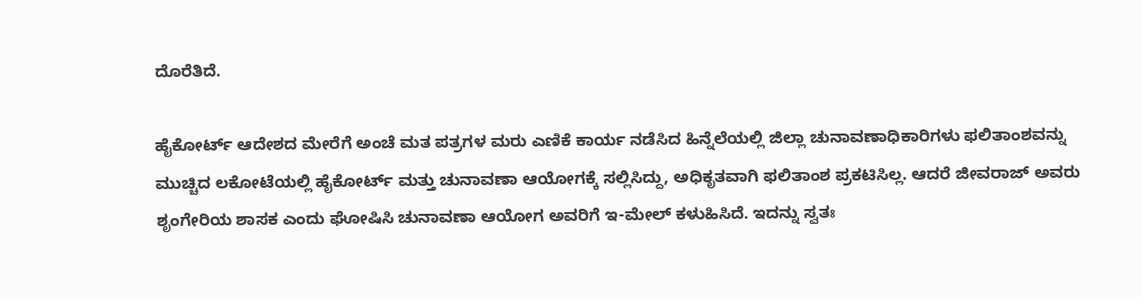ದೊರೆತಿದೆ.

ಹೈಕೋರ್ಟ್‌ ಆದೇಶದ ಮೇರೆಗೆ ಅಂಚೆ ಮತ ಪತ್ರಗಳ ಮರು ಎಣಿಕೆ ಕಾರ್ಯ ನಡೆಸಿದ ಹಿನ್ನೆಲೆಯಲ್ಲಿ ಜಿಲ್ಲಾ ಚುನಾವಣಾಧಿಕಾರಿಗಳು ಫಲಿತಾಂಶವನ್ನು ಮುಚ್ಚಿದ ಲಕೋಟೆಯಲ್ಲಿ ಹೈಕೋರ್ಟ್‌ ಮತ್ತು ಚುನಾವಣಾ ಆಯೋಗಕ್ಕೆ ಸಲ್ಲಿಸಿದ್ದು, ಅಧಿಕೃತವಾಗಿ ಫಲಿತಾಂಶ ಪ್ರಕಟಿಸಿಲ್ಲ. ಆದರೆ ಜೀವರಾಜ್‌ ಅವರು ಶೃಂಗೇರಿಯ ಶಾಸಕ ಎಂದು ಘೋಷಿಸಿ ಚುನಾವಣಾ ಆಯೋಗ ಅವರಿಗೆ ಇ-ಮೇಲ್‌ ಕಳುಹಿಸಿದೆ. ಇದನ್ನು ಸ್ವತಃ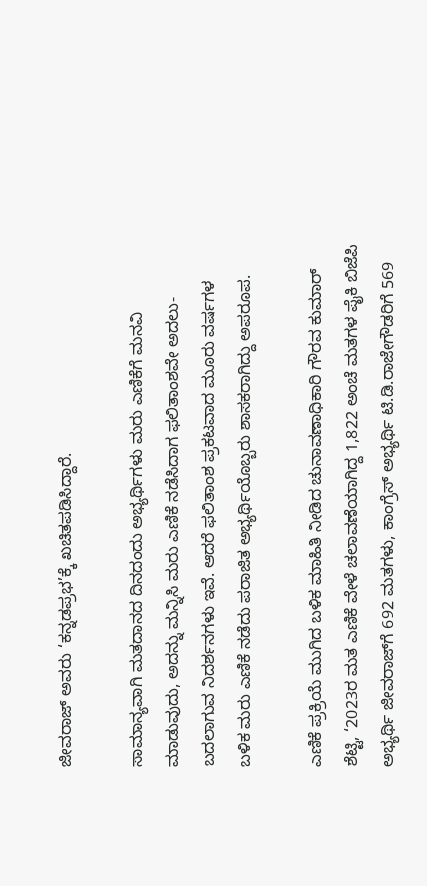ಜೀವರಾಜ್‌ ಅವರು ‘ಕನ್ನಡಪ್ರಭ’ಕ್ಕೆ ಖಚಿತಪಡಿಸಿದ್ದಾರೆ.

ಸಾಮಾನ್ಯವಾಗಿ ಮತದಾನದ ದಿನದಂದು ಅಭ್ಯರ್ಥಿಗಳು ಮರು ಎಣಿಕೆಗೆ ಮನವಿ ಮಾಡುವುದು, ಅದನ್ನು ಮನ್ನಿಸಿ ಮರು ಎಣಿಕೆ ನಡೆಸಿದಾಗ ಫಲಿತಾಂಶವೇ ಅದಲು- ಬದಲಾಗುವ ನಿದರ್ಶನಗಳು ಇವೆ. ಆದರೆ ಫಲಿತಾಂಶ ಪ್ರಕಟವಾದ ಮೂರು ವರ್ಷಗಳ ಬಳಿಕ ಮರು ಎಣಿಕೆ ನಡೆದು ಪರಾಜಿತ ಅಭ್ಯರ್ಥಿಯೊಬ್ಬರು ಶಾಸಕರಾಗಿದ್ದು ಅಪರೂಪ.

ಎಣಿಕೆ ಪ್ರಕ್ರಿಯೆ ಮುಗಿದ ಬಳಿಕ ಮಾಹಿತಿ ನೀಡಿದ ಚುನಾವಣಾಧಿಕಾರಿ ಗೌರವ ಕುಮಾರ್‌ ಶೆಟ್ಟಿ, ‘2023ರ ಮತ ಎಣಿಕೆ ವೇಳೆ ಚಲಾವಣೆಯಾಗಿದ್ದ 1,822 ಅಂಚೆ ಮತಗಳ ಪೈಕಿ ಬಿಜೆಪಿ ಅಭ್ಯರ್ಥಿ ಜೀವರಾಜ್‌ಗೆ 692 ಮತಗಳು, ಕಾಂಗ್ರೆಸ್ ಅಭ್ಯರ್ಥಿ ಟಿ.ಡಿ.ರಾಜೇಗೌಡರಿಗೆ 569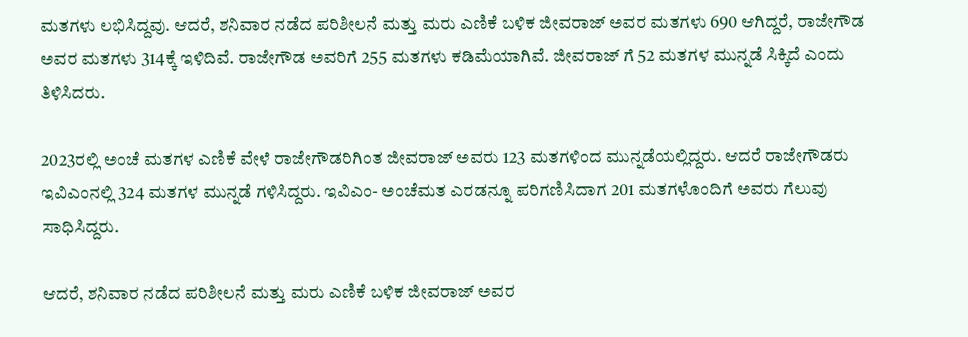ಮತಗಳು ಲಭಿಸಿದ್ದವು. ಆದರೆ, ಶನಿವಾರ ನಡೆದ ಪರಿಶೀಲನೆ ಮತ್ತು ಮರು ಎಣಿಕೆ ಬಳಿಕ ಜೀವರಾಜ್ ಅವರ ಮತಗಳು 690 ಆಗಿದ್ದರೆ, ರಾಜೇಗೌಡ ಅವರ ಮತಗಳು 314ಕ್ಕೆ ಇಳಿದಿವೆ. ರಾಜೇಗೌಡ ಅವರಿಗೆ 255 ಮತಗಳು ಕಡಿಮೆಯಾಗಿವೆ. ಜೀವರಾಜ್‌ ಗೆ 52 ಮತಗಳ ಮುನ್ನಡೆ ಸಿಕ್ಕಿದೆ ಎಂದು ತಿಳಿಸಿದರು.

2023ರಲ್ಲಿ ಅಂಚೆ ಮತಗಳ ಎಣಿಕೆ ವೇಳೆ ರಾಜೇಗೌಡರಿಗಿಂತ ಜೀವರಾಜ್‌ ಅವರು 123 ಮತಗಳಿಂದ ಮುನ್ನಡೆಯಲ್ಲಿದ್ದರು. ಆದರೆ ರಾಜೇಗೌಡರು ಇವಿಎಂನಲ್ಲಿ 324 ಮತಗಳ ಮುನ್ನಡೆ ಗಳಿಸಿದ್ದರು. ಇವಿಎಂ- ಅಂಚೆಮತ ಎರಡನ್ನೂ ಪರಿಗಣಿಸಿದಾಗ 201 ಮತಗಳೊಂದಿಗೆ ಅವರು ಗೆಲುವು ಸಾಧಿಸಿದ್ದರು.

ಆದರೆ, ಶನಿವಾರ ನಡೆದ ಪರಿಶೀಲನೆ ಮತ್ತು ಮರು ಎಣಿಕೆ ಬಳಿಕ ಜೀವರಾಜ್ ಅವರ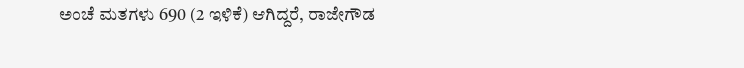ಅಂಚೆ ಮತಗಳು 690 (2 ಇಳಿಕೆ) ಆಗಿದ್ದರೆ, ರಾಜೇಗೌಡ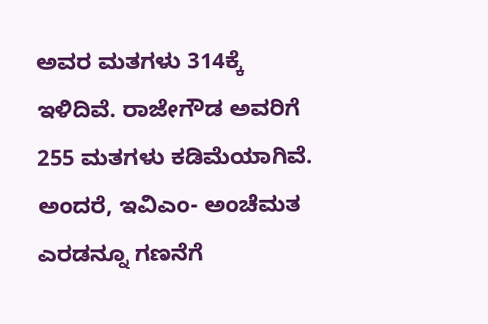ಅವರ ಮತಗಳು 314ಕ್ಕೆ ಇಳಿದಿವೆ. ರಾಜೇಗೌಡ ಅವರಿಗೆ 255 ಮತಗಳು ಕಡಿಮೆಯಾಗಿವೆ. ಅಂದರೆ, ಇವಿಎಂ- ಅಂಚೆಮತ ಎರಡನ್ನೂ ಗಣನೆಗೆ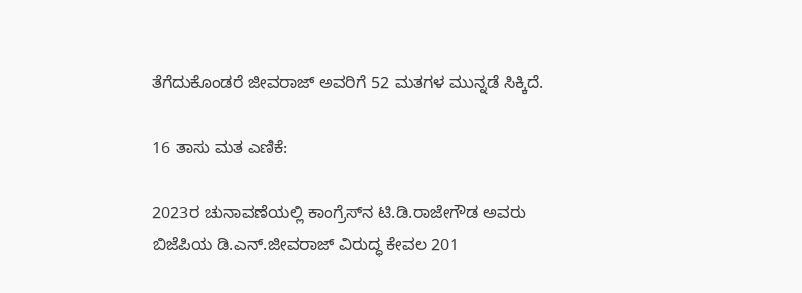ತೆಗೆದುಕೊಂಡರೆ ಜೀವರಾಜ್‌ ಅವರಿಗೆ 52 ಮತಗಳ ಮುನ್ನಡೆ ಸಿಕ್ಕಿದೆ.

16 ತಾಸು ಮತ ಎಣಿಕೆ:

2023ರ ಚುನಾವಣೆಯಲ್ಲಿ ಕಾಂಗ್ರೆಸ್‌ನ ಟಿ.ಡಿ.ರಾಜೇಗೌಡ ಅವರು ಬಿಜೆಪಿಯ ಡಿ.ಎನ್.ಜೀವರಾಜ್ ವಿರುದ್ಧ ಕೇವಲ 201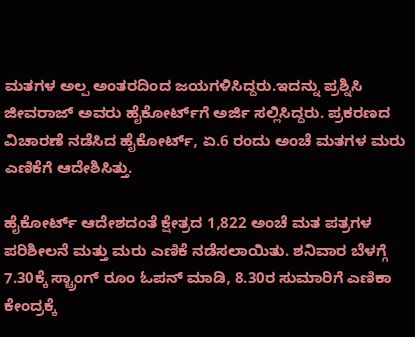ಮತಗಳ ಅಲ್ಪ ಅಂತರದಿಂದ ಜಯಗಳಿಸಿದ್ದರು.ಇದನ್ನು ಪ್ರಶ್ನಿಸಿ ಜೀವರಾಜ್ ಅವರು ಹೈಕೋರ್ಟ್‌ಗೆ ಅರ್ಜಿ ಸಲ್ಲಿಸಿದ್ದರು. ಪ್ರಕರಣದ ವಿಚಾರಣೆ ನಡೆಸಿದ ಹೈಕೋರ್ಟ್, ಏ.6 ರಂದು ಅಂಚೆ ಮತಗಳ ಮರು ಎಣಿಕೆಗೆ ಆದೇಶಿಸಿತ್ತು.

ಹೈಕೋರ್ಟ್‌ ಆದೇಶದಂತೆ ಕ್ಷೇತ್ರದ 1,822 ಅಂಚೆ ಮತ ಪತ್ರಗಳ ಪರಿಶೀಲನೆ ಮತ್ತು ಮರು ಎಣಿಕೆ ನಡೆಸಲಾಯಿತು. ಶನಿವಾರ ಬೆಳಗ್ಗೆ 7.30ಕ್ಕೆ ಸ್ಟ್ರಾಂಗ್‌ ರೂಂ ಓಪನ್‌ ಮಾಡಿ, 8.30ರ ಸುಮಾರಿಗೆ ಎಣಿಕಾ ಕೇಂದ್ರಕ್ಕೆ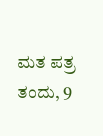ಮತ ಪತ್ರ ತಂದು, 9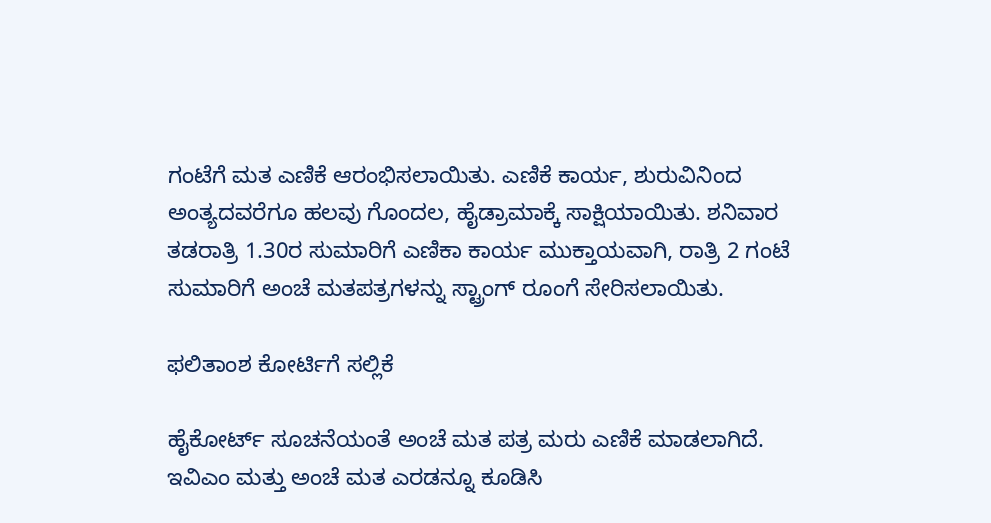ಗಂಟೆಗೆ ಮತ ಎಣಿಕೆ ಆರಂಭಿಸಲಾಯಿತು. ಎಣಿಕೆ ಕಾರ್ಯ, ಶುರುವಿನಿಂದ ಅಂತ್ಯದವರೆಗೂ ಹಲವು ಗೊಂದಲ, ಹೈಡ್ರಾಮಾಕ್ಕೆ ಸಾಕ್ಷಿಯಾಯಿತು. ಶನಿವಾರ ತಡರಾತ್ರಿ 1.30ರ ಸುಮಾರಿಗೆ ಎಣಿಕಾ ಕಾರ್ಯ ಮುಕ್ತಾಯವಾಗಿ, ರಾತ್ರಿ 2 ಗಂಟೆ ಸುಮಾರಿಗೆ ಅಂಚೆ ಮತಪತ್ರಗಳನ್ನು ಸ್ಟ್ರಾಂಗ್‌ ರೂಂಗೆ ಸೇರಿಸಲಾಯಿತು.

ಫಲಿತಾಂಶ ಕೋರ್ಟಿಗೆ ಸಲ್ಲಿಕೆ

ಹೈಕೋರ್ಟ್ ಸೂಚನೆಯಂತೆ ಅಂಚೆ ಮತ ಪತ್ರ ಮರು ಎಣಿಕೆ ಮಾಡಲಾಗಿದೆ. ಇವಿಎಂ ಮತ್ತು ಅಂಚೆ ಮತ ಎರಡನ್ನೂ ಕೂಡಿಸಿ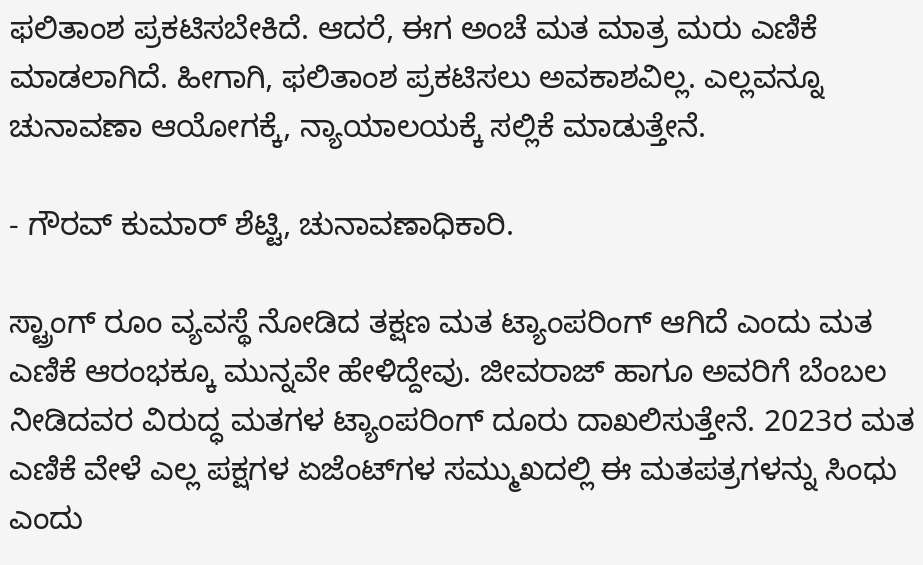ಫಲಿತಾಂಶ ಪ್ರಕಟಿಸಬೇಕಿದೆ. ಆದರೆ, ಈಗ ಅಂಚೆ‌ ಮತ ಮಾತ್ರ ಮರು ಎಣಿಕೆ ಮಾಡಲಾಗಿದೆ. ಹೀಗಾಗಿ, ಫಲಿತಾಂಶ ಪ್ರಕಟಿಸಲು ಅವಕಾಶವಿಲ್ಲ. ಎಲ್ಲವನ್ನೂ ಚುನಾವಣಾ ಆಯೋಗಕ್ಕೆ, ನ್ಯಾಯಾಲಯಕ್ಕೆ ಸಲ್ಲಿಕೆ ಮಾಡುತ್ತೇನೆ.

- ಗೌರವ್ ಕುಮಾರ್ ಶೆಟ್ಟಿ, ಚುನಾವಣಾಧಿಕಾರಿ.

ಸ್ಟ್ರಾಂಗ್‌ ರೂಂ ವ್ಯವಸ್ಥೆ ನೋಡಿದ ತಕ್ಷಣ ಮತ ಟ್ಯಾಂಪರಿಂಗ್‌ ಆಗಿದೆ ಎಂದು ಮತ ಎಣಿಕೆ ಆರಂಭಕ್ಕೂ ಮುನ್ನವೇ ಹೇಳಿದ್ದೇವು. ಜೀವರಾಜ್‌ ಹಾಗೂ ಅವರಿಗೆ ಬೆಂಬಲ ನೀಡಿದವರ ವಿರುದ್ಧ ಮತಗಳ ಟ್ಯಾಂಪರಿಂಗ್‌ ದೂರು ದಾಖಲಿಸುತ್ತೇನೆ. 2023ರ ಮತ ಎಣಿಕೆ ವೇಳೆ ಎಲ್ಲ ಪಕ್ಷಗಳ ಏಜೆಂಟ್‌ಗಳ ಸಮ್ಮುಖದಲ್ಲಿ ಈ ಮತಪತ್ರಗಳನ್ನು ಸಿಂಧು ಎಂದು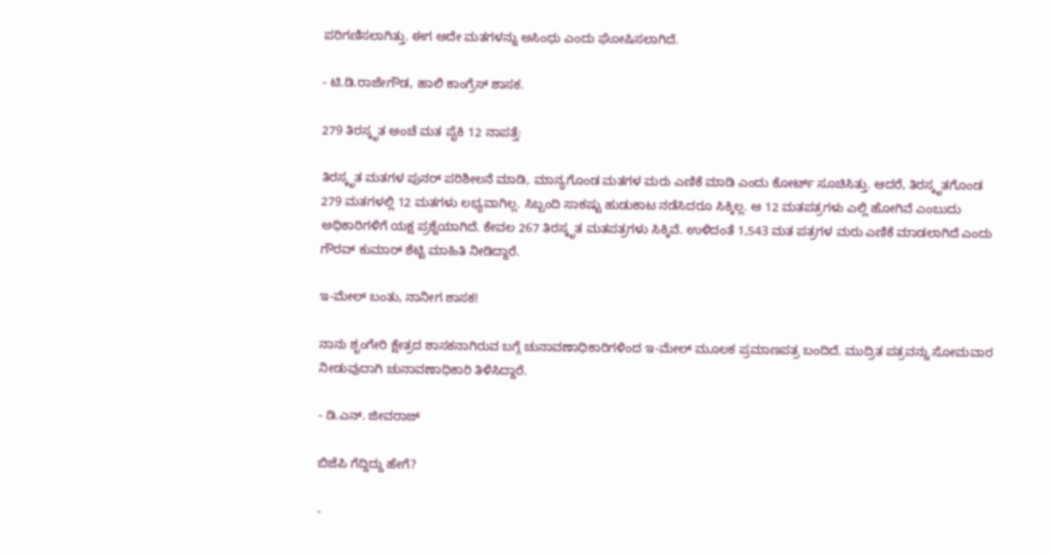ಪರಿಗಣಿಸಲಾಗಿತ್ತು. ಈಗ ಅದೇ ಮತಗಳನ್ನು ಅಸಿಂಧು ಎಂದು ಘೋಷಿಸಲಾಗಿದೆ.

- ಟಿ.ಡಿ.ರಾಜೇಗೌಡ, ಹಾಲಿ ಕಾಂಗ್ರೆಸ್‌ ಶಾಸಕ.

279 ತಿರಸ್ಕೃತ ಅಂಚೆ ಮತ ಪೈಕಿ 12 ನಾಪತ್ತೆ:

ತಿರಸ್ಕೃತ ಮತಗಳ ಪುನರ್‌ ಪರಿಶೀಲನೆ ಮಾಡಿ, ಮಾನ್ಯಗೊಂಡ ಮತಗಳ ಮರು ಎಣಿಕೆ ಮಾಡಿ ಎಂದು ಕೋರ್ಟ್‌ ಸೂಚಿಸಿತ್ತು. ಆದರೆ, ತಿರಸ್ಕೃತಗೊಂಡ 279 ಮತಗಳಲ್ಲಿ 12 ಮತಗಳು ಲಭ್ಯವಾಗಿಲ್ಲ. ಸಿಬ್ಬಂದಿ ಸಾಕಷ್ಟು ಹುಡುಕಾಟ ನಡೆಸಿದರೂ ಸಿಕ್ಕಿಲ್ಲ. ಆ 12 ಮತಪತ್ರಗಳು ಎಲ್ಲಿ ಹೋಗಿವೆ ಎಂಬುದು ಅಧಿಕಾರಿಗಳಿಗೆ ಯಕ್ಷ ಪ್ರಶ್ನೆಯಾಗಿದೆ. ಕೇವಲ 267 ತಿರಸ್ಕೃತ ಮತಪತ್ರಗಳು ಸಿಕ್ಕಿವೆ. ಉಳಿದಂತೆ 1,543 ಮತ ಪತ್ರಗಳ ಮರು ಎಣಿಕೆ ಮಾಡಲಾಗಿದೆ ಎಂದು ಗೌರವ್‌ ಕುಮಾರ್ ಶೆಟ್ಟಿ ಮಾಹಿತಿ ನೀಡಿದ್ದಾರೆ.

ಇ-ಮೇಲ್‌ ಬಂತು, ನಾನೀಗ ಶಾಸಕ!

ನಾನು ಶೃಂಗೇರಿ ಕ್ಷೇತ್ರದ ಶಾಸಕನಾಗಿರುವ ಬಗ್ಗೆ ಚುನಾವಣಾಧಿಕಾರಿಗಳಿಂದ ಇ-ಮೇಲ್‌ ಮೂಲಕ ಪ್ರಮಾಣಪತ್ರ ಬಂದಿದೆ. ಮುದ್ರಿತ ಪತ್ರವನ್ನು ಸೋಮವಾರ ನೀಡುವುದಾಗಿ ಚುನಾವಣಾಧಿಕಾರಿ ತಿಳಿಸಿದ್ದಾರೆ.

- ಡಿ.ಎನ್‌. ಜೀವರಾಜ್‌

ಬಿಜೆಪಿ ಗೆದ್ದಿದ್ದು ಹೇಗೆ?

-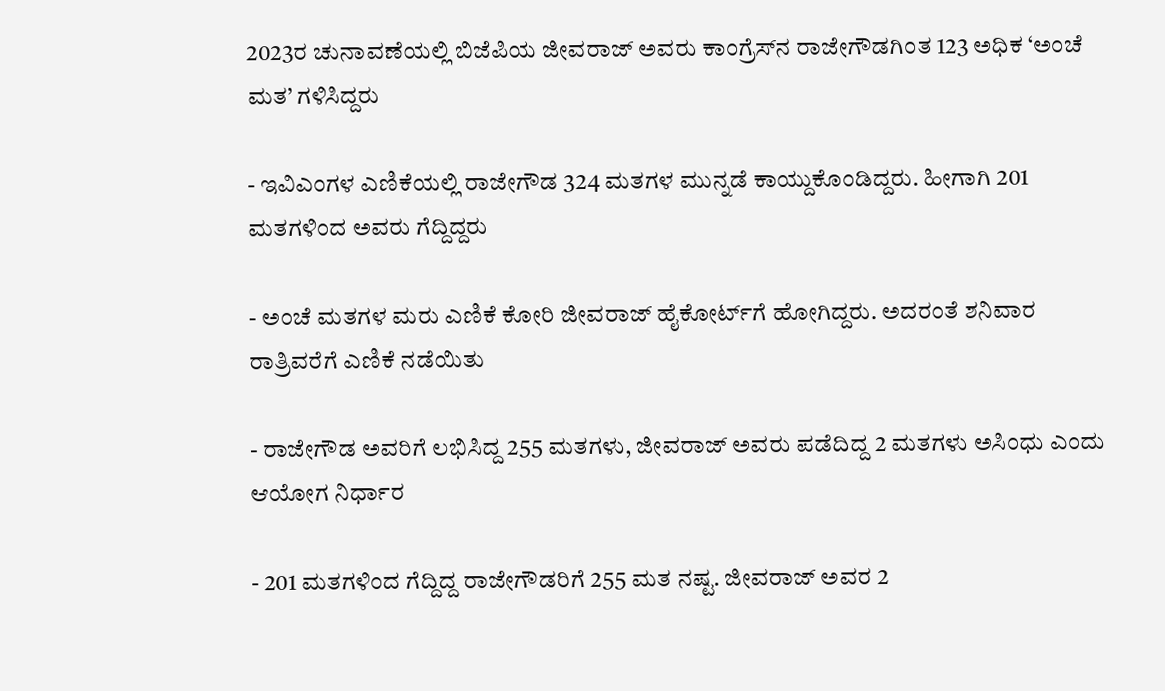2023ರ ಚುನಾವಣೆಯಲ್ಲಿ ಬಿಜೆಪಿಯ ಜೀವರಾಜ್‌ ಅವರು ಕಾಂಗ್ರೆಸ್‌ನ ರಾಜೇಗೌಡಗಿಂತ 123 ಅಧಿಕ ‘ಅಂಚೆ ಮತ’ ಗಳಿಸಿದ್ದರು

- ಇವಿಎಂಗಳ ಎಣಿಕೆಯಲ್ಲಿ ರಾಜೇಗೌಡ 324 ಮತಗಳ ಮುನ್ನಡೆ ಕಾಯ್ದುಕೊಂಡಿದ್ದರು. ಹೀಗಾಗಿ 201 ಮತಗಳಿಂದ ಅವರು ಗೆದ್ದಿದ್ದರು

- ಅಂಚೆ ಮತಗಳ ಮರು ಎಣಿಕೆ ಕೋರಿ ಜೀವರಾಜ್‌ ಹೈಕೋರ್ಟ್‌ಗೆ ಹೋಗಿದ್ದರು. ಅದರಂತೆ ಶನಿವಾರ ರಾತ್ರಿವರೆಗೆ ಎಣಿಕೆ ನಡೆಯಿತು

- ರಾಜೇಗೌಡ ಅವರಿಗೆ ಲಭಿಸಿದ್ದ 255 ಮತಗಳು, ಜೀವರಾಜ್‌ ಅವರು ಪಡೆದಿದ್ದ 2 ಮತಗಳು ಅಸಿಂಧು ಎಂದು ಆಯೋಗ ನಿರ್ಧಾರ

- 201 ಮತಗಳಿಂದ ಗೆದ್ದಿದ್ದ ರಾಜೇಗೌಡರಿಗೆ 255 ಮತ ನಷ್ಟ. ಜೀವರಾಜ್‌ ಅವರ 2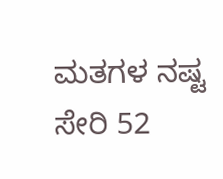ಮತಗಳ ನಷ್ಟ ಸೇರಿ 52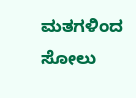ಮತಗಳಿಂದ ಸೋಲು